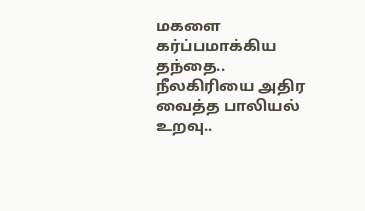மகளை கர்ப்பமாக்கிய தந்தை.. நீலகிரியை அதிர வைத்த பாலியல் உறவு..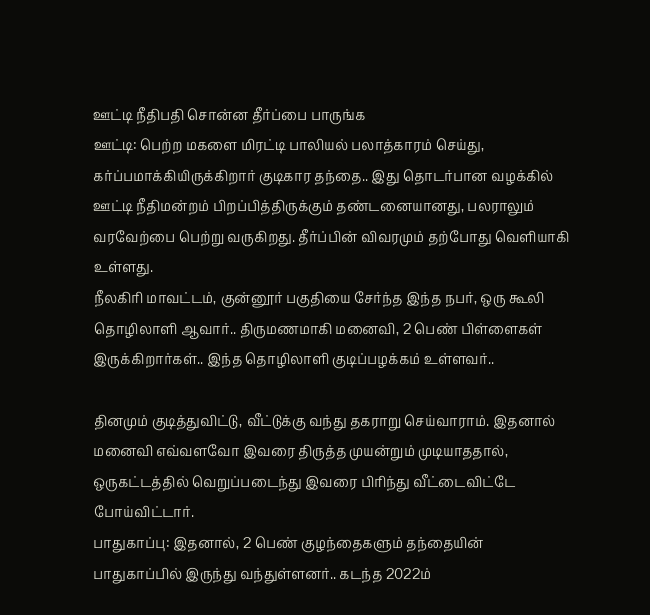ஊட்டி நீதிபதி சொன்ன தீர்ப்பை பாருங்க
ஊட்டி: பெற்ற மகளை மிரட்டி பாலியல் பலாத்காரம் செய்து, கர்ப்பமாக்கியிருக்கிறார் குடிகார தந்தை.. இது தொடர்பான வழக்கில் ஊட்டி நீதிமன்றம் பிறப்பித்திருக்கும் தண்டனையானது, பலராலும் வரவேற்பை பெற்று வருகிறது. தீர்ப்பின் விவரமும் தற்போது வெளியாகி உள்ளது.
நீலகிரி மாவட்டம், குன்னூர் பகுதியை சேர்ந்த இந்த நபர், ஒரு கூலி தொழிலாளி ஆவார்.. திருமணமாகி மனைவி, 2 பெண் பிள்ளைகள் இருக்கிறார்கள்.. இந்த தொழிலாளி குடிப்பழக்கம் உள்ளவர்..

தினமும் குடித்துவிட்டு, வீட்டுக்கு வந்து தகராறு செய்வாராம். இதனால் மனைவி எவ்வளவோ இவரை திருத்த முயன்றும் முடியாததால், ஒருகட்டத்தில் வெறுப்படைந்து இவரை பிரிந்து வீட்டைவிட்டே போய்விட்டார்.
பாதுகாப்பு: இதனால், 2 பெண் குழந்தைகளும் தந்தையின் பாதுகாப்பில் இருந்து வந்துள்ளனர்.. கடந்த 2022ம்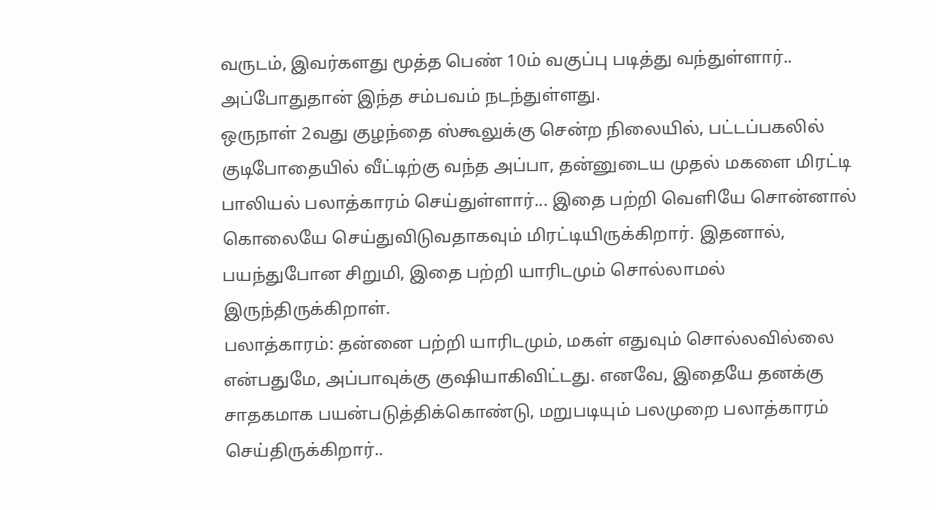வருடம், இவர்களது மூத்த பெண் 10ம் வகுப்பு படித்து வந்துள்ளார்.. அப்போதுதான் இந்த சம்பவம் நடந்துள்ளது.
ஒருநாள் 2வது குழந்தை ஸ்கூலுக்கு சென்ற நிலையில், பட்டப்பகலில் குடிபோதையில் வீட்டிற்கு வந்த அப்பா, தன்னுடைய முதல் மகளை மிரட்டி பாலியல் பலாத்காரம் செய்துள்ளார்... இதை பற்றி வெளியே சொன்னால் கொலையே செய்துவிடுவதாகவும் மிரட்டியிருக்கிறார். இதனால், பயந்துபோன சிறுமி, இதை பற்றி யாரிடமும் சொல்லாமல் இருந்திருக்கிறாள்.
பலாத்காரம்: தன்னை பற்றி யாரிடமும், மகள் எதுவும் சொல்லவில்லை என்பதுமே, அப்பாவுக்கு குஷியாகிவிட்டது. எனவே, இதையே தனக்கு சாதகமாக பயன்படுத்திக்கொண்டு, மறுபடியும் பலமுறை பலாத்காரம் செய்திருக்கிறார்..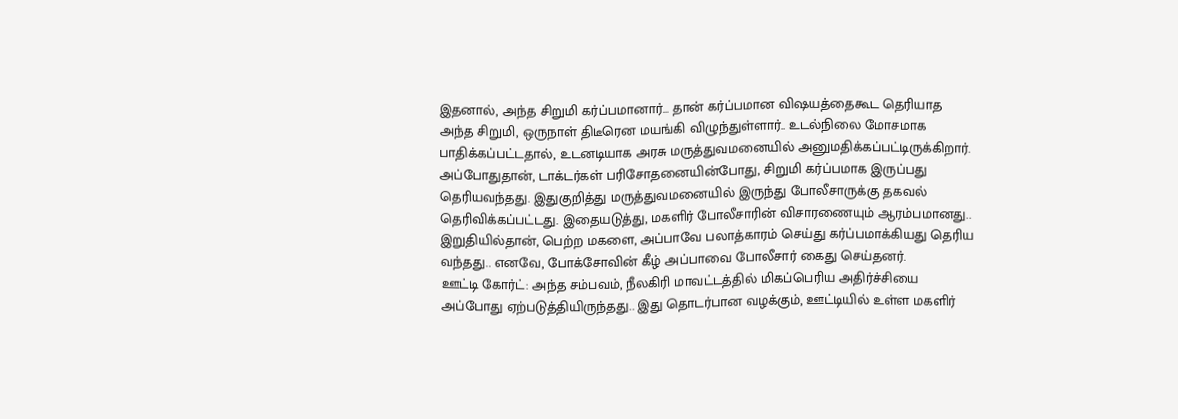இதனால், அந்த சிறுமி கர்ப்பமானார்... தான் கர்ப்பமான விஷயத்தைகூட தெரியாத அந்த சிறுமி, ஒருநாள் திடீரென மயங்கி விழுந்துள்ளார்.. உடல்நிலை மோசமாக பாதிக்கப்பட்டதால், உடனடியாக அரசு மருத்துவமனையில் அனுமதிக்கப்பட்டிருக்கிறார்.
அப்போதுதான், டாக்டர்கள் பரிசோதனையின்போது, சிறுமி கர்ப்பமாக இருப்பது தெரியவந்தது. இதுகுறித்து மருத்துவமனையில் இருந்து போலீசாருக்கு தகவல் தெரிவிக்கப்பட்டது. இதையடுத்து, மகளிர் போலீசாரின் விசாரணையும் ஆரம்பமானது.. இறுதியில்தான், பெற்ற மகளை, அப்பாவே பலாத்காரம் செய்து கர்ப்பமாக்கியது தெரிய வந்தது.. எனவே, போக்சோவின் கீழ் அப்பாவை போலீசார் கைது செய்தனர்.
ஊட்டி கோர்ட்: அந்த சம்பவம், நீலகிரி மாவட்டத்தில் மிகப்பெரிய அதிர்ச்சியை அப்போது ஏற்படுத்தியிருந்தது.. இது தொடர்பான வழக்கும், ஊட்டியில் உள்ள மகளிர்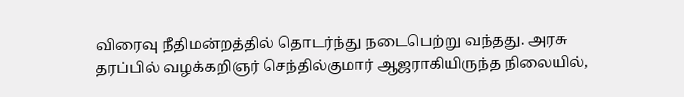விரைவு நீதிமன்றத்தில் தொடர்ந்து நடைபெற்று வந்தது. அரசு தரப்பில் வழக்கறிஞர் செந்தில்குமார் ஆஜராகியிருந்த நிலையில்,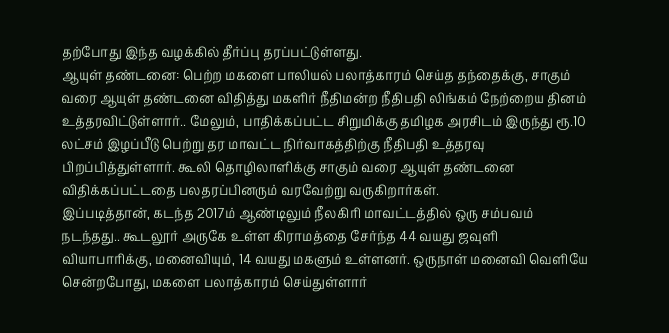தற்போது இந்த வழக்கில் தீர்ப்பு தரப்பட்டுள்ளது.
ஆயுள் தண்டனை: பெற்ற மகளை பாலியல் பலாத்காரம் செய்த தந்தைக்கு, சாகும் வரை ஆயுள் தண்டனை விதித்து மகளிர் நீதிமன்ற நீதிபதி லிங்கம் நேற்றைய தினம் உத்தரவிட்டுள்ளார்.. மேலும், பாதிக்கப்பட்ட சிறுமிக்கு தமிழக அரசிடம் இருந்து ரூ.10 லட்சம் இழப்பீடு பெற்று தர மாவட்ட நிர்வாகத்திற்கு நீதிபதி உத்தரவு பிறப்பித்துள்ளார். கூலி தொழிலாளிக்கு சாகும் வரை ஆயுள் தண்டனை விதிக்கப்பட்டதை பலதரப்பினரும் வரவேற்று வருகிறார்கள்.
இப்படித்தான், கடந்த 2017ம் ஆண்டிலும் நீலகிரி மாவட்டத்தில் ஒரு சம்பவம் நடந்தது.. கூடலூர் அருகே உள்ள கிராமத்தை சேர்ந்த 44 வயது ஜவுளி வியாபாரிக்கு, மனைவியும், 14 வயது மகளும் உள்ளனர். ஒருநாள் மனைவி வெளியே சென்றபோது, மகளை பலாத்காரம் செய்துள்ளார்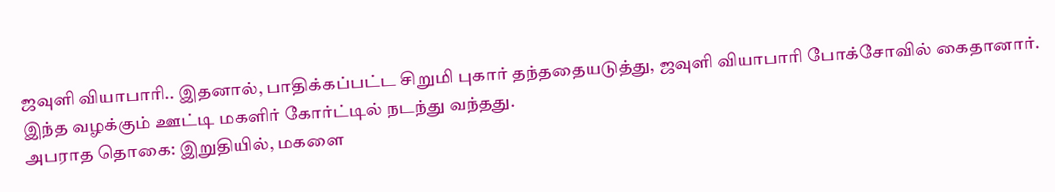ஜவுளி வியாபாரி.. இதனால், பாதிக்கப்பட்ட சிறுமி புகார் தந்ததையடுத்து, ஜவுளி வியாபாரி போக்சோவில் கைதானார். இந்த வழக்கும் ஊட்டி மகளிர் கோர்ட்டில் நடந்து வந்தது.
அபராத தொகை: இறுதியில், மகளை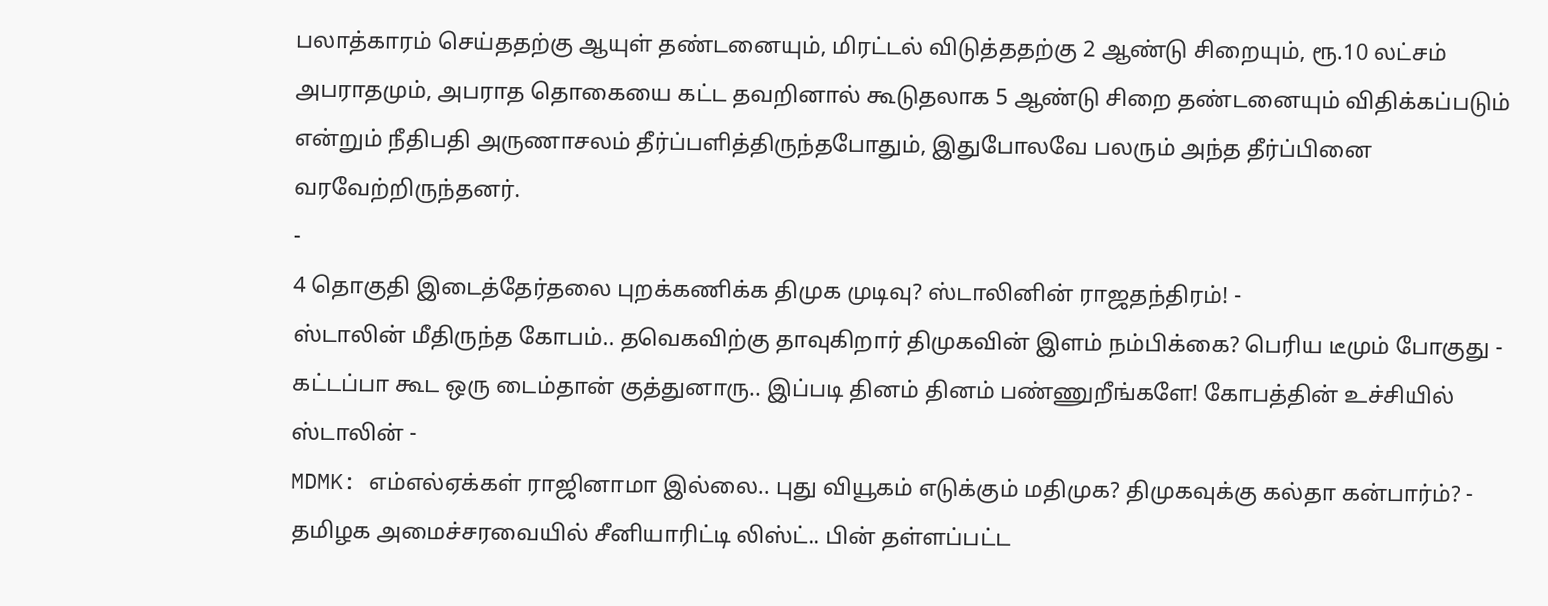பலாத்காரம் செய்ததற்கு ஆயுள் தண்டனையும், மிரட்டல் விடுத்ததற்கு 2 ஆண்டு சிறையும், ரூ.10 லட்சம் அபராதமும், அபராத தொகையை கட்ட தவறினால் கூடுதலாக 5 ஆண்டு சிறை தண்டனையும் விதிக்கப்படும் என்றும் நீதிபதி அருணாசலம் தீர்ப்பளித்திருந்தபோதும், இதுபோலவே பலரும் அந்த தீர்ப்பினை வரவேற்றிருந்தனர்.
-
4 தொகுதி இடைத்தேர்தலை புறக்கணிக்க திமுக முடிவு? ஸ்டாலினின் ராஜதந்திரம்! -
ஸ்டாலின் மீதிருந்த கோபம்.. தவெகவிற்கு தாவுகிறார் திமுகவின் இளம் நம்பிக்கை? பெரிய டீமும் போகுது -
கட்டப்பா கூட ஒரு டைம்தான் குத்துனாரு.. இப்படி தினம் தினம் பண்ணுறீங்களே! கோபத்தின் உச்சியில் ஸ்டாலின் -
MDMK: எம்எல்ஏக்கள் ராஜினாமா இல்லை.. புது வியூகம் எடுக்கும் மதிமுக? திமுகவுக்கு கல்தா கன்பார்ம்? -
தமிழக அமைச்சரவையில் சீனியாரிட்டி லிஸ்ட்.. பின் தள்ளப்பட்ட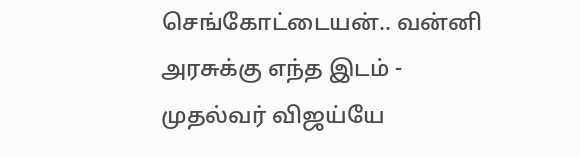செங்கோட்டையன்.. வன்னி அரசுக்கு எந்த இடம் -
முதல்வர் விஜய்யே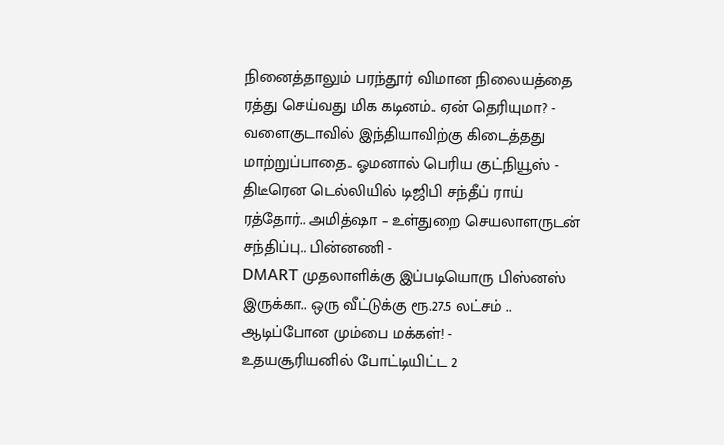நினைத்தாலும் பரந்தூர் விமான நிலையத்தை ரத்து செய்வது மிக கடினம்.. ஏன் தெரியுமா? -
வளைகுடாவில் இந்தியாவிற்கு கிடைத்தது மாற்றுப்பாதை.. ஓமனால் பெரிய குட்நியூஸ் -
திடீரென டெல்லியில் டிஜிபி சந்தீப் ராய் ரத்தோர்.. அமித்ஷா – உள்துறை செயலாளருடன் சந்திப்பு.. பின்னணி -
DMART முதலாளிக்கு இப்படியொரு பிஸ்னஸ் இருக்கா.. ஒரு வீட்டுக்கு ரூ.27.5 லட்சம் .. ஆடிப்போன மும்பை மக்கள்! -
உதயசூரியனில் போட்டியிட்ட 2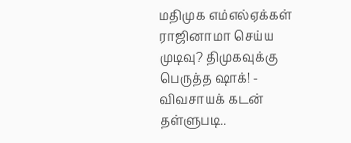மதிமுக எம்எல்ஏக்கள் ராஜினாமா செய்ய முடிவு? திமுகவுக்கு பெருத்த ஷாக்! -
விவசாயக் கடன் தள்ளுபடி..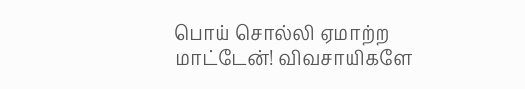பொய் சொல்லி ஏமாற்ற மாட்டேன்! விவசாயிகளே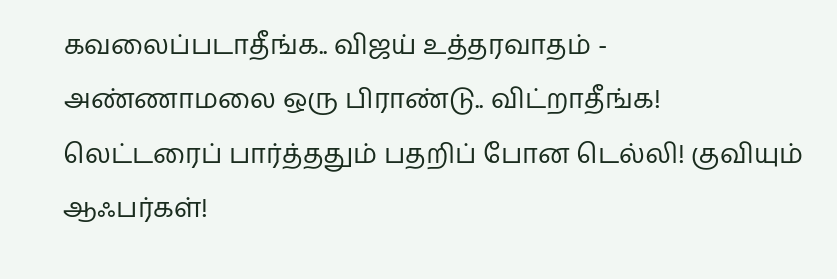கவலைப்படாதீங்க.. விஜய் உத்தரவாதம் -
அண்ணாமலை ஒரு பிராண்டு.. விட்றாதீங்க! லெட்டரைப் பார்த்ததும் பதறிப் போன டெல்லி! குவியும் ஆஃபர்கள்!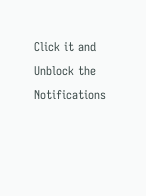Click it and Unblock the Notifications